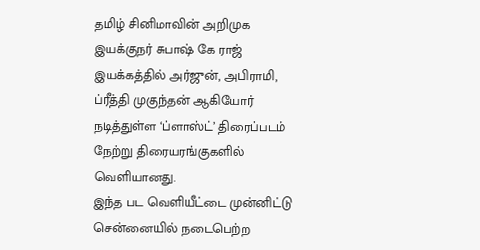தமிழ் சினிமாவின் அறிமுக இயக்குநர் சுபாஷ் கே ராஜ் இயக்கத்தில் அர்ஜுன், அபிராமி, ப்ரீத்தி முகுந்தன் ஆகியோர் நடித்துள்ள ‘ப்ளாஸ்ட்’ திரைப்படம் நேற்று திரையரங்குகளில் வெளியானது.
இந்த பட வெளியீட்டை முன்னிட்டு சென்னையில் நடைபெற்ற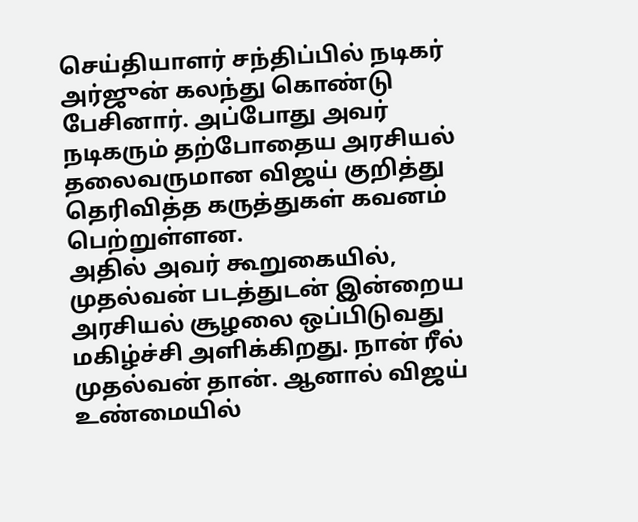செய்தியாளர் சந்திப்பில் நடிகர் அர்ஜுன் கலந்து கொண்டு பேசினார். அப்போது அவர் நடிகரும் தற்போதைய அரசியல் தலைவருமான விஜய் குறித்து தெரிவித்த கருத்துகள் கவனம் பெற்றுள்ளன.
அதில் அவர் கூறுகையில், முதல்வன் படத்துடன் இன்றைய அரசியல் சூழலை ஒப்பிடுவது மகிழ்ச்சி அளிக்கிறது. நான் ரீல் முதல்வன் தான். ஆனால் விஜய் உண்மையில்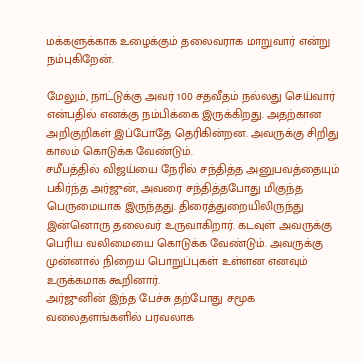மக்களுக்காக உழைக்கும் தலைவராக மாறுவார் என்று நம்புகிறேன்.

மேலும், நாட்டுக்கு அவர் 100 சதவீதம் நல்லது செய்வார் என்பதில் எனக்கு நம்பிக்கை இருக்கிறது. அதற்கான அறிகுறிகள் இப்போதே தெரிகின்றன. அவருக்கு சிறிது காலம் கொடுக்க வேண்டும்.
சமீபத்தில் விஜய்யை நேரில் சந்தித்த அனுபவத்தையும் பகிர்ந்த அர்ஜுன், அவரை சந்தித்தபோது மிகுந்த பெருமையாக இருந்தது. திரைத்துறையிலிருந்து இன்னொரு தலைவர் உருவாகிறார். கடவுள் அவருக்கு பெரிய வலிமையை கொடுக்க வேண்டும். அவருக்கு முன்னால் நிறைய பொறுப்புகள் உள்ளன எனவும் உருக்கமாக கூறினார்.
அர்ஜுனின் இந்த பேச்சு தற்போது சமூக வலைதளங்களில் பரவலாக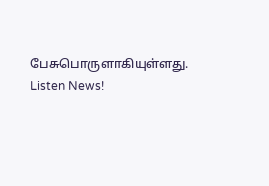பேசுபொருளாகியுள்ளது.
Listen News!